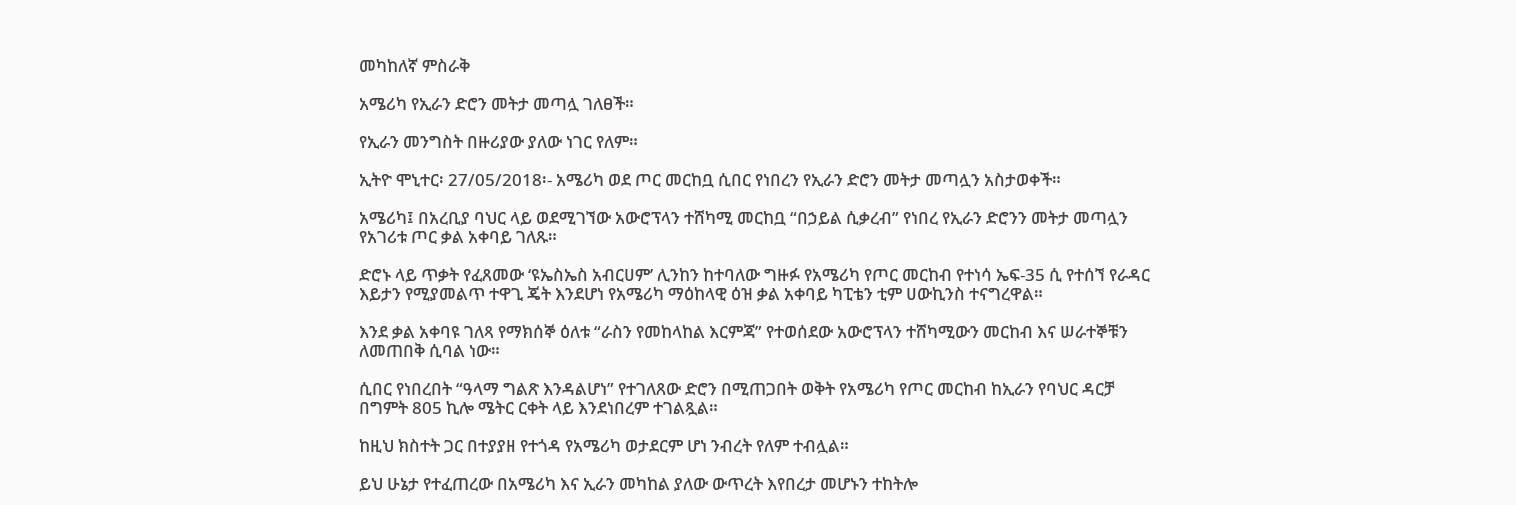መካከለኛ ምስራቅ

አሜሪካ የኢራን ድሮን መትታ መጣሏ ገለፀች።

የኢራን መንግስት በዙሪያው ያለው ነገር የለም።

ኢትዮ ሞኒተር፡ 27/05/2018፡- አሜሪካ ወደ ጦር መርከቧ ሲበር የነበረን የኢራን ድሮን መትታ መጣሏን አስታወቀች።

አሜሪካ፤ በአረቢያ ባህር ላይ ወደሚገኘው አውሮፕላን ተሸካሚ መርከቧ “በኃይል ሲቃረብ” የነበረ የኢራን ድሮንን መትታ መጣሏን የአገሪቱ ጦር ቃል አቀባይ ገለጹ።

ድሮኑ ላይ ጥቃት የፈጸመው ‘ዩኤስኤስ አብርሀም’ ሊንከን ከተባለው ግዙፉ የአሜሪካ የጦር መርከብ የተነሳ ኤፍ-35 ሲ የተሰኘ የራዳር እይታን የሚያመልጥ ተዋጊ ጄት እንደሆነ የአሜሪካ ማዕከላዊ ዕዝ ቃል አቀባይ ካፒቴን ቲም ሀውኪንስ ተናግረዋል።

እንደ ቃል አቀባዩ ገለጻ የማክሰኞ ዕለቱ “ራስን የመከላከል እርምጃ” የተወሰደው አውሮፕላን ተሸካሚውን መርከብ እና ሠራተኞቹን ለመጠበቅ ሲባል ነው።

ሲበር የነበረበት “ዓላማ ግልጽ እንዳልሆነ” የተገለጸው ድሮን በሚጠጋበት ወቅት የአሜሪካ የጦር መርከብ ከኢራን የባህር ዳርቻ በግምት 805 ኪሎ ሜትር ርቀት ላይ እንደነበረም ተገልጿል።

ከዚህ ክስተት ጋር በተያያዘ የተጎዳ የአሜሪካ ወታደርም ሆነ ንብረት የለም ተብሏል።

ይህ ሁኔታ የተፈጠረው በአሜሪካ እና ኢራን መካከል ያለው ውጥረት እየበረታ መሆኑን ተከትሎ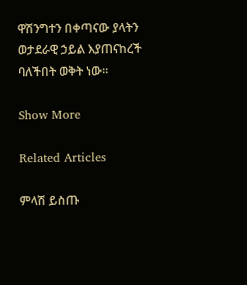ዋሽንግተን በቀጣናው ያላትን ወታደራዊ ኃይል እያጠናከረች ባለችበት ወቅት ነው።

Show More

Related Articles

ምላሽ ይስጡ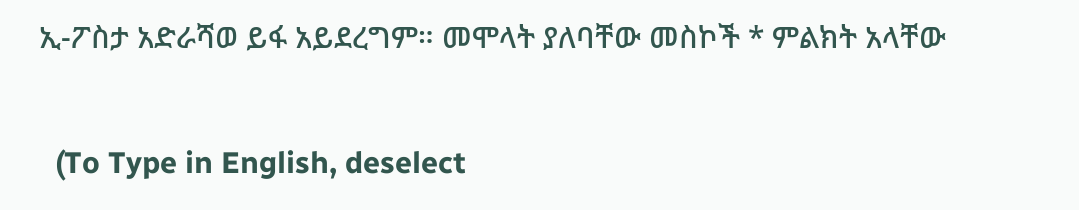ኢ-ፖስታ አድራሻወ ይፋ አይደረግም። መሞላት ያለባቸው መስኮች * ምልክት አላቸው

  (To Type in English, deselect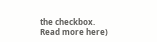the checkbox. Read more here)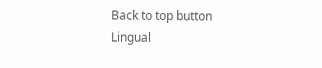Back to top button
Lingual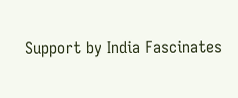Support by India Fascinates